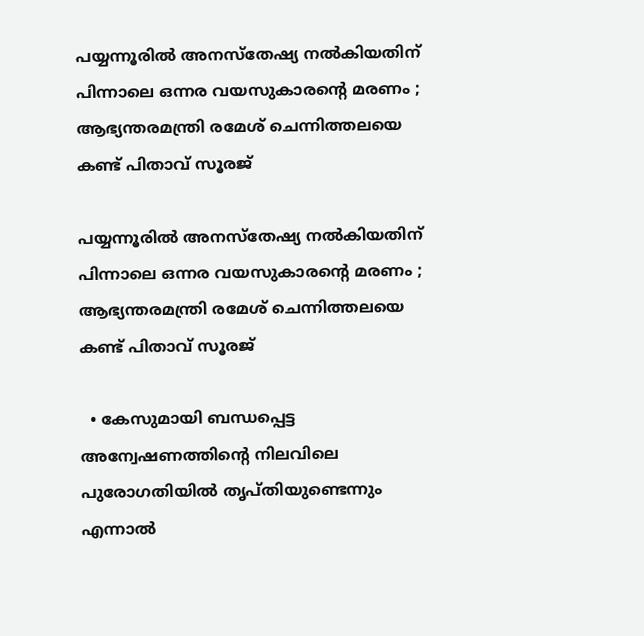പയ്യന്നൂരിൽ അനസ്തേഷ്യ നൽകിയതിന് പിന്നാലെ ഒന്നര വയസുകാരന്റെ മരണം ; ആഭ്യന്തരമന്ത്രി രമേശ് ചെന്നിത്തലയെ കണ്ട് പിതാവ് സൂരജ്

പയ്യന്നൂരിൽ അനസ്തേഷ്യ നൽകിയതിന് പിന്നാലെ ഒന്നര വയസുകാരന്റെ മരണം ; ആഭ്യന്തരമന്ത്രി രമേശ് ചെന്നിത്തലയെ കണ്ട് പിതാവ് സൂരജ്

  • കേസുമായി ബന്ധപ്പെട്ട അന്വേഷണത്തിന്റെ നിലവിലെ പുരോഗതിയിൽ തൃപ്തിയുണ്ടെന്നും എന്നാൽ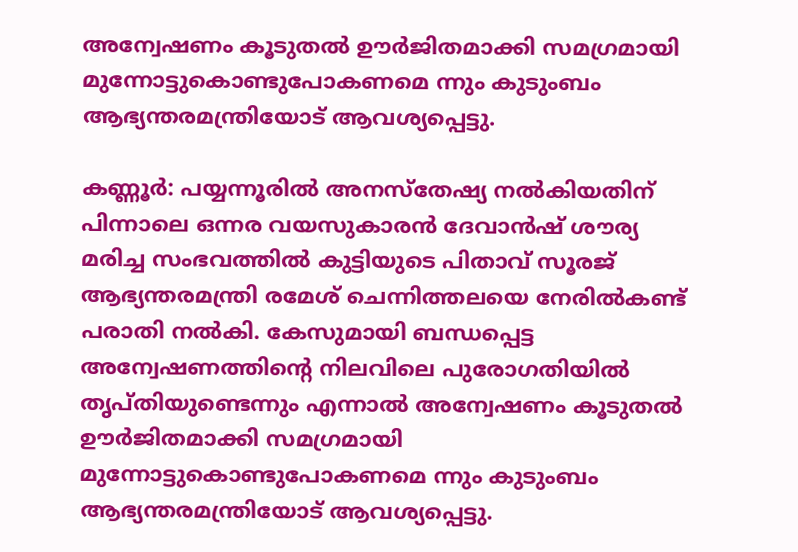അന്വേഷണം കൂടുതൽ ഊർജിതമാക്കി സമഗ്രമായി മുന്നോട്ടുകൊണ്ടുപോകണമെ ന്നും കുടുംബം ആഭ്യന്തരമന്ത്രിയോട് ആവശ്യപ്പെട്ടു.

കണ്ണൂർ: പയ്യന്നൂരിൽ അനസ്തേഷ്യ നൽകിയതിന് പിന്നാലെ ഒന്നര വയസുകാരൻ ദേവാൻഷ് ശൗര്യ മരിച്ച സംഭവത്തിൽ കുട്ടിയുടെ പിതാവ് സൂരജ് ആഭ്യന്തരമന്ത്രി രമേശ് ചെന്നിത്തലയെ നേരിൽകണ്ട് പരാതി നൽകി. കേസുമായി ബന്ധപ്പെട്ട അന്വേഷണത്തിന്റെ നിലവിലെ പുരോഗതിയിൽ തൃപ്തിയുണ്ടെന്നും എന്നാൽ അന്വേഷണം കൂടുതൽ ഊർജിതമാക്കി സമഗ്രമായി മുന്നോട്ടുകൊണ്ടുപോകണമെ ന്നും കുടുംബം ആഭ്യന്തരമന്ത്രിയോട് ആവശ്യപ്പെട്ടു.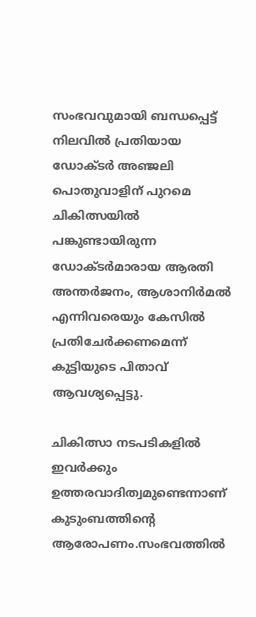സംഭവവുമായി ബന്ധപ്പെട്ട് നിലവിൽ പ്രതിയായ
ഡോക്ടർ അഞ്ജലി പൊതുവാളിന് പുറമെ ചികിത്സയിൽ പങ്കുണ്ടായിരുന്ന ഡോക്ടർമാരായ ആരതി അന്തർജനം, ആശാനിർമൽ എന്നിവരെയും കേസിൽ പ്രതിചേർക്കണമെന്ന് കുട്ടിയുടെ പിതാവ് ആവശ്യപ്പെട്ടു.

ചികിത്സാ നടപടികളിൽ ഇവർക്കും ഉത്തരവാദിത്വമുണ്ടെന്നാണ് കുടുംബത്തിന്റെ ആരോപണം.സംഭവത്തിൽ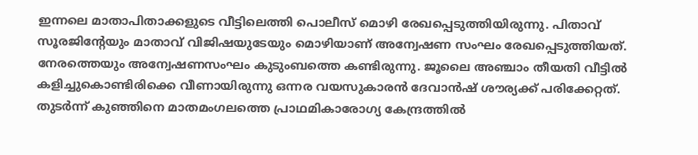ഇന്നലെ മാതാപിതാക്കളുടെ വീട്ടിലെത്തി പൊലീസ് മൊഴി രേഖപ്പെടുത്തിയിരുന്നു. പിതാവ് സൂരജിന്റേയും മാതാവ് വിജിഷയുടേയും മൊഴിയാണ് അന്വേഷണ സംഘം രേഖപ്പെടുത്തിയത്. നേരത്തെയും അന്വേഷണസംഘം കുടുംബത്തെ കണ്ടിരുന്നു. ജൂലൈ അഞ്ചാം തീയതി വീട്ടിൽ കളിച്ചുകൊണ്ടിരിക്കെ വീണായിരുന്നു ഒന്നര വയസുകാരൻ ദേവാൻഷ് ശൗര്യക്ക് പരിക്കേറ്റത്. തുടർന്ന് കുഞ്ഞിനെ മാതമംഗലത്തെ പ്രാഥമികാരോഗ്യ കേന്ദ്രത്തിൽ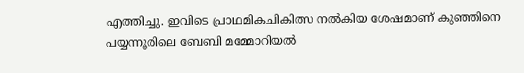എത്തിച്ചു. ഇവിടെ പ്രാഥമികചികിത്സ നൽകിയ ശേഷമാണ് കുഞ്ഞിനെ പയ്യന്നൂരിലെ ബേബി മമ്മോറിയൽ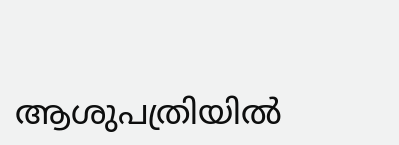ആശുപത്രിയിൽ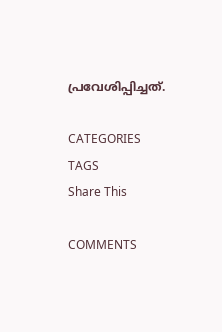പ്രവേശിപ്പിച്ചത്.

CATEGORIES
TAGS
Share This

COMMENTS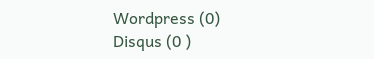Wordpress (0)
Disqus (0 )